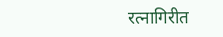रत्नागिरीत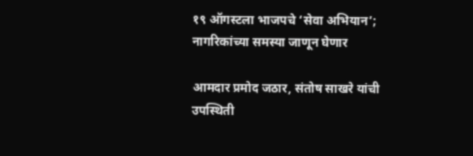१९ ऑगस्टला भाजपचे ‘सेवा अभियान’; नागरिकांच्या समस्या जाणून घेणार

आमदार प्रमोद जठार, संतोष साखरे यांची उपस्थिती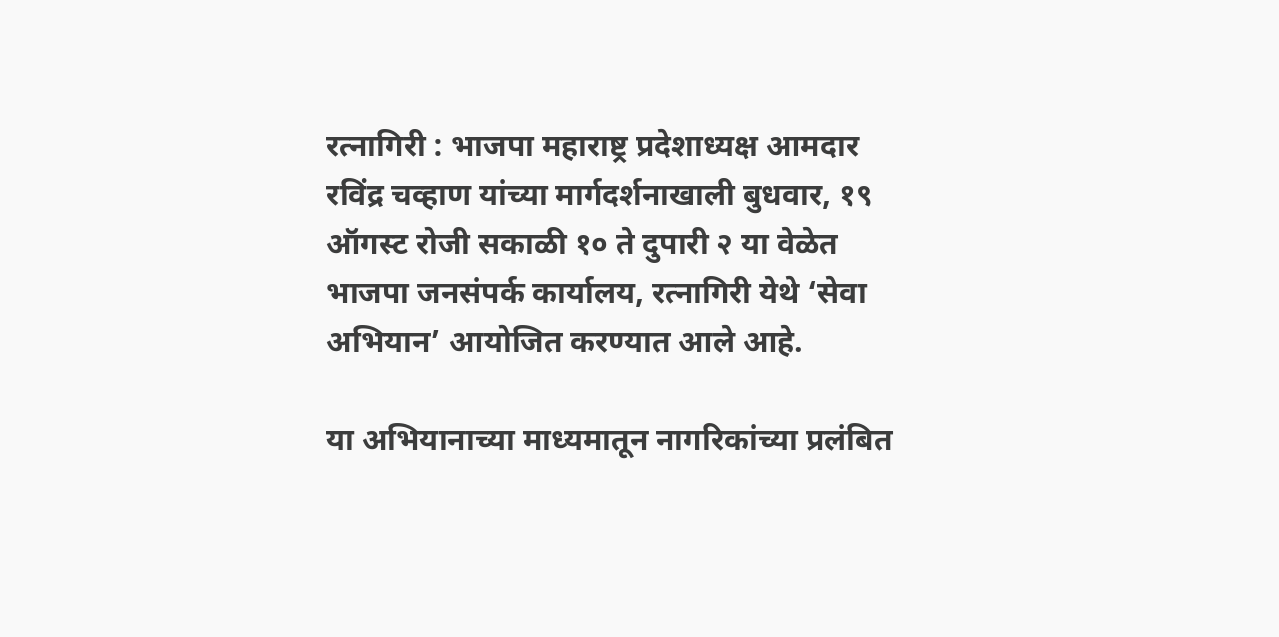रत्नागिरी : भाजपा महाराष्ट्र प्रदेशाध्यक्ष आमदार रविंद्र चव्हाण यांच्या मार्गदर्शनाखाली बुधवार, १९ ऑगस्ट रोजी सकाळी १० ते दुपारी २ या वेळेत भाजपा जनसंपर्क कार्यालय, रत्नागिरी येथे ‘सेवा अभियान’ आयोजित करण्यात आले आहे.

या अभियानाच्या माध्यमातून नागरिकांच्या प्रलंबित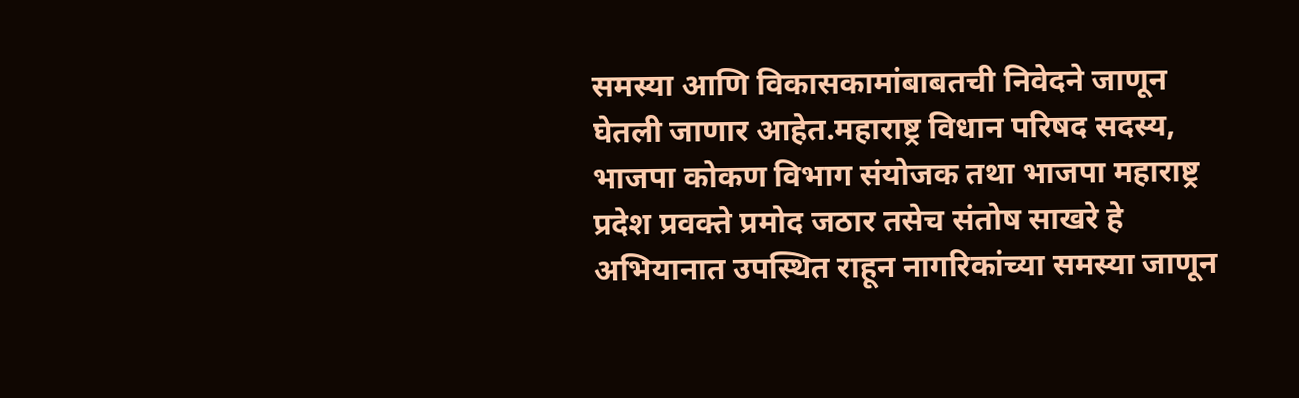समस्या आणि विकासकामांबाबतची निवेदने जाणून घेतली जाणार आहेत.महाराष्ट्र विधान परिषद सदस्य, भाजपा कोकण विभाग संयोजक तथा भाजपा महाराष्ट्र प्रदेश प्रवक्ते प्रमोद जठार तसेच संतोष साखरे हे अभियानात उपस्थित राहून नागरिकांच्या समस्या जाणून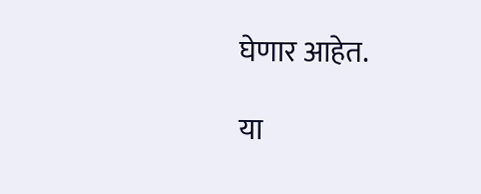घेणार आहेत.

या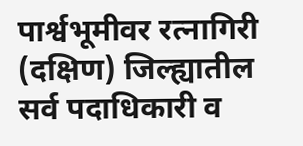पार्श्वभूमीवर रत्नागिरी (दक्षिण) जिल्ह्यातील सर्व पदाधिकारी व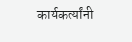कार्यकर्त्यांनी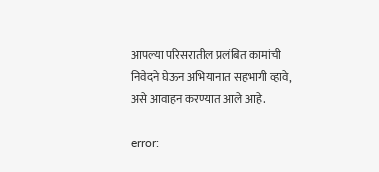आपल्या परिसरातील प्रलंबित कामांची निवेदने घेऊन अभियानात सहभागी व्हावे, असे आवाहन करण्यात आले आहे.

error: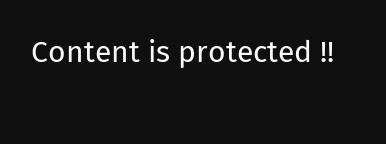Content is protected !!